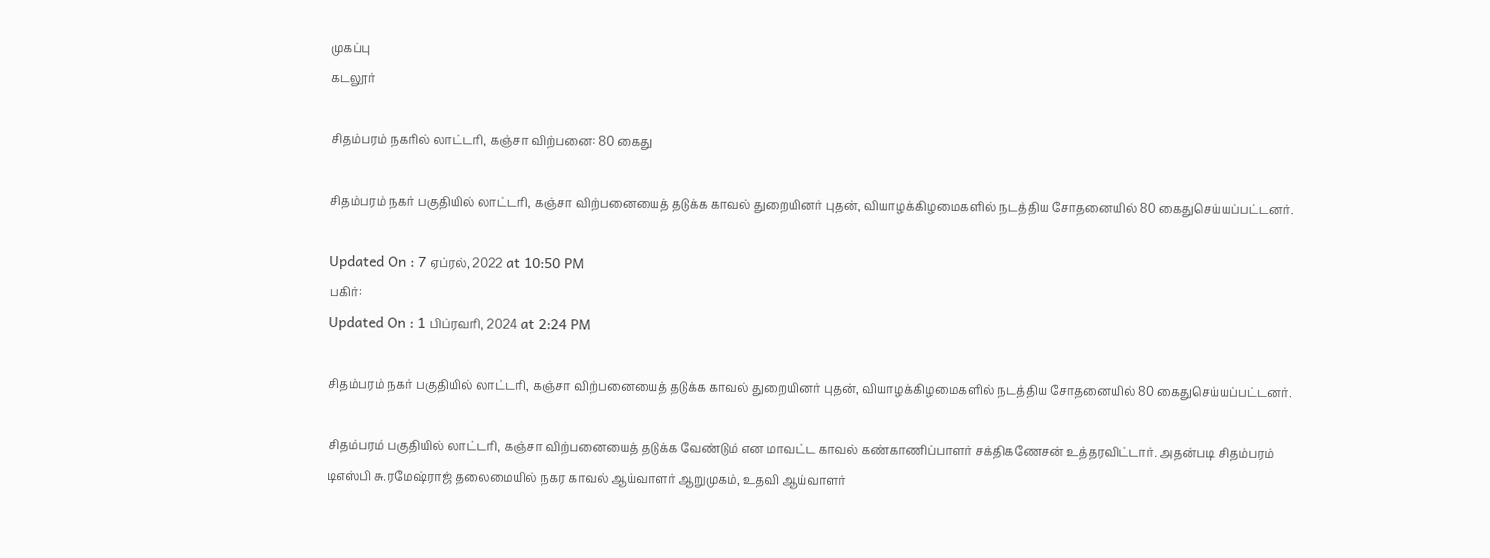முகப்பு
கடலூர்

சிதம்பரம் நகரில் லாட்டரி, கஞ்சா விற்பனை: 80 கைது

சிதம்பரம் நகர் பகுதியில் லாட்டரி, கஞ்சா விற்பனையைத் தடுக்க காவல் துறையினர் புதன், வியாழக்கிழமைகளில் நடத்திய சோதனையில் 80 கைதுசெய்யப்பட்டனர்.

Updated On : 7 ஏப்ரல், 2022 at 10:50 PM
பகிர்:
Updated On : 1 பிப்ரவரி, 2024 at 2:24 PM

சிதம்பரம் நகர் பகுதியில் லாட்டரி, கஞ்சா விற்பனையைத் தடுக்க காவல் துறையினர் புதன், வியாழக்கிழமைகளில் நடத்திய சோதனையில் 80 கைதுசெய்யப்பட்டனர்.

சிதம்பரம் பகுதியில் லாட்டரி, கஞ்சா விற்பனையைத் தடுக்க வேண்டும் என மாவட்ட காவல் கண்காணிப்பாளர் சக்திகணேசன் உத்தரவிட்டார். அதன்படி சிதம்பரம் டிஎஸ்பி சு.ரமேஷ்ராஜ் தலைமையில் நகர காவல் ஆய்வாளர் ஆறுமுகம், உதவி ஆய்வாளர்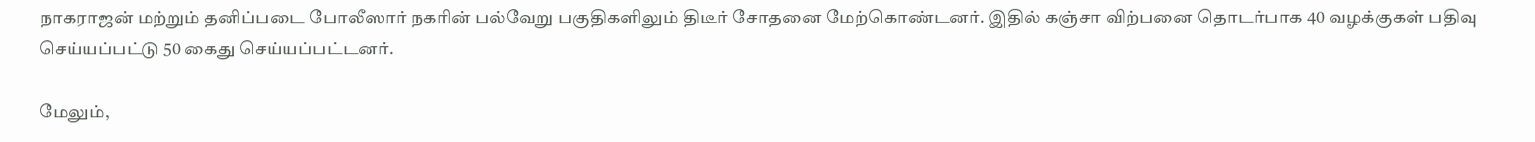நாகராஜன் மற்றும் தனிப்படை போலீஸார் நகரின் பல்வேறு பகுதிகளிலும் திடீர் சோதனை மேற்கொண்டனர். இதில் கஞ்சா விற்பனை தொடர்பாக 40 வழக்குகள் பதிவு செய்யப்பட்டு 50 கைது செய்யப்பட்டனர்.

மேலும்,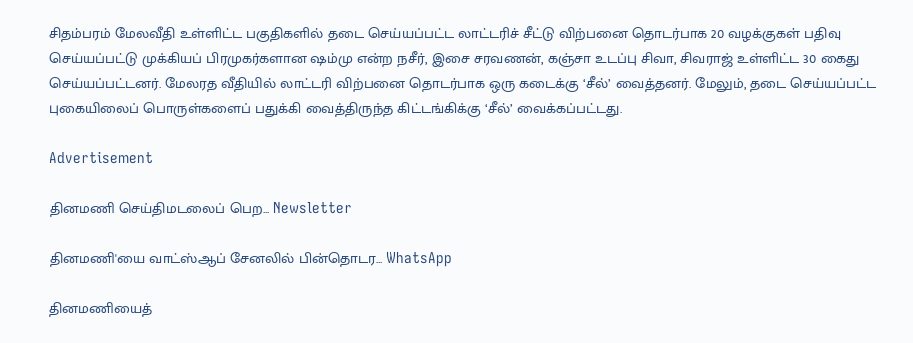சிதம்பரம் மேலவீதி உள்ளிட்ட பகுதிகளில் தடை செய்யப்பட்ட லாட்டரிச் சீட்டு விற்பனை தொடர்பாக 20 வழக்குகள் பதிவு செய்யப்பட்டு முக்கியப் பிரமுகர்களான ஷம்மு என்ற நசீர், இசை சரவணன், கஞ்சா உடப்பு சிவா, சிவராஜ் உள்ளிட்ட 30 கைது செய்யப்பட்டனர். மேலரத வீதியில் லாட்டரி விற்பனை தொடர்பாக ஒரு கடைக்கு ‘சீல்’ வைத்தனர். மேலும், தடை செய்யப்பட்ட புகையிலைப் பொருள்களைப் பதுக்கி வைத்திருந்த கிட்டங்கிக்கு ‘சீல்’ வைக்கப்பட்டது.

Advertisement

தினமணி செய்திமடலைப் பெற... Newsletter

தினமணி'யை வாட்ஸ்ஆப் சேனலில் பின்தொடர... WhatsApp

தினமணியைத்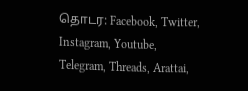தொடர: Facebook, Twitter, Instagram, Youtube, Telegram, Threads, Arattai,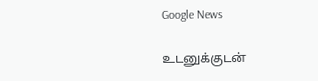Google News

உடனுக்குடன்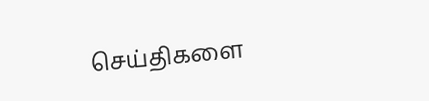செய்திகளை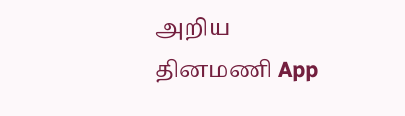அறிய தினமணி App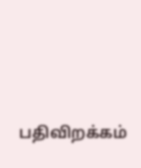பதிவிறக்கம்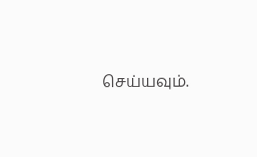செய்யவும்.